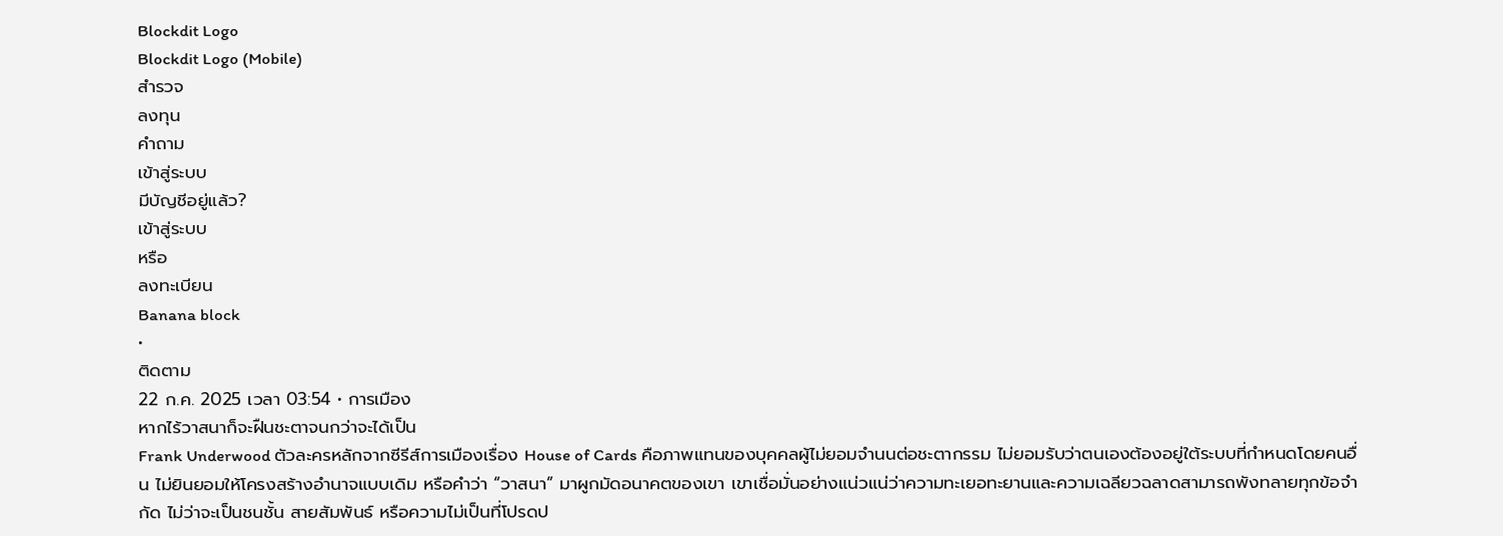Blockdit Logo
Blockdit Logo (Mobile)
สำรวจ
ลงทุน
คำถาม
เข้าสู่ระบบ
มีบัญชีอยู่แล้ว?
เข้าสู่ระบบ
หรือ
ลงทะเบียน
Banana block
•
ติดตาม
22 ก.ค. 2025 เวลา 03:54 • การเมือง
หากไร้วาสนาก็จะฝืนชะตาจนกว่าจะได้เป็น
Frank Underwood ตัวละครหลักจากซีรีส์การเมืองเรื่อง House of Cards คือภาพแทนของบุคคลผู้ไม่ยอมจำนนต่อชะตากรรม ไม่ยอมรับว่าตนเองต้องอยู่ใต้ระบบที่กำหนดโดยคนอื่น ไม่ยินยอมให้โครงสร้างอำนาจแบบเดิม หรือคำว่า “วาสนา” มาผูกมัดอนาคตของเขา เขาเชื่อมั่นอย่างแน่วแน่ว่าความทะเยอทะยานและความเฉลียวฉลาดสามารถพังทลายทุกข้อจำกัด ไม่ว่าจะเป็นชนชั้น สายสัมพันธ์ หรือความไม่เป็นที่โปรดป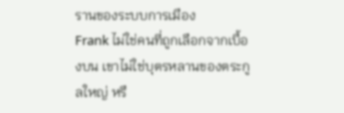รานของระบบการเมือง
Frank ไม่ใช่คนที่ถูกเลือกจากเบื้องบน เขาไม่ใช่บุตรหลานของตระกูลใหญ่ หรื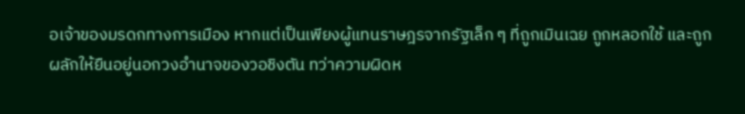อเจ้าของมรดกทางการเมือง หากแต่เป็นเพียงผู้แทนราษฎรจากรัฐเล็ก ๆ ที่ถูกเมินเฉย ถูกหลอกใช้ และถูกผลักให้ยืนอยู่นอกวงอำนาจของวอชิงตัน ทว่าความผิดห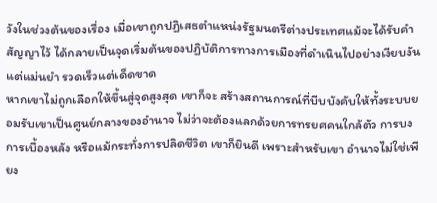วังในช่วงต้นของเรื่อง เมื่อเขาถูกปฏิเสธตำแหน่งรัฐมนตรีต่างประเทศแม้จะได้รับคำสัญญาไว้ ได้กลายเป็นจุดเริ่มต้นของปฏิบัติการทางการเมืองที่ดำเนินไปอย่างเงียบงันแต่แม่นยำ รวดเร็วแต่เด็ดขาด
หากเขาไม่ถูกเลือกให้ขึ้นสู่จุดสูงสุด เขาก็จะ สร้างสถานการณ์ที่บีบบังคับให้ทั้งระบบยอมรับเขาเป็นศูนย์กลางของอำนาจ ไม่ว่าจะต้องแลกด้วยการทรยศคนใกล้ตัว การบงการเบื้องหลัง หรือแม้กระทั่งการปลิดชีวิต เขาก็ยินดี เพราะสำหรับเขา อำนาจไม่ใช่เพียง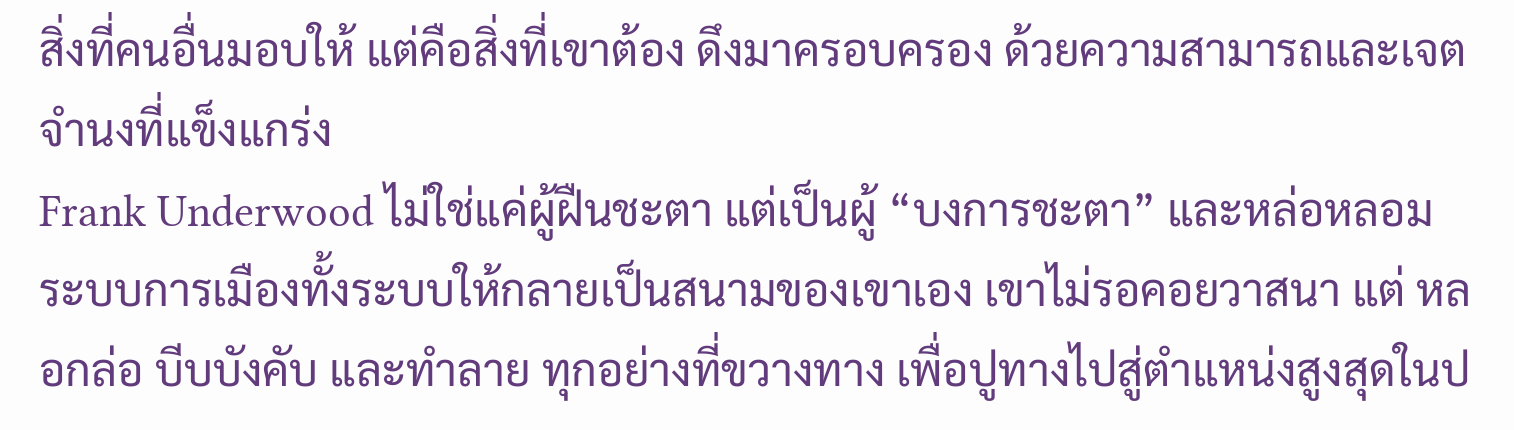สิ่งที่คนอื่นมอบให้ แต่คือสิ่งที่เขาต้อง ดึงมาครอบครอง ด้วยความสามารถและเจตจำนงที่แข็งแกร่ง
Frank Underwood ไม่ใช่แค่ผู้ฝืนชะตา แต่เป็นผู้ “บงการชะตา” และหล่อหลอมระบบการเมืองทั้งระบบให้กลายเป็นสนามของเขาเอง เขาไม่รอคอยวาสนา แต่ หลอกล่อ บีบบังคับ และทำลาย ทุกอย่างที่ขวางทาง เพื่อปูทางไปสู่ตำแหน่งสูงสุดในป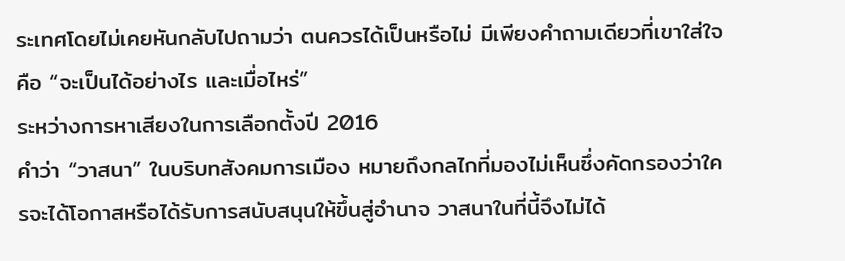ระเทศโดยไม่เคยหันกลับไปถามว่า ตนควรได้เป็นหรือไม่ มีเพียงคำถามเดียวที่เขาใส่ใจคือ “จะเป็นได้อย่างไร และเมื่อไหร่”
ระหว่างการหาเสียงในการเลือกตั้งปี 2016
คำว่า “วาสนา” ในบริบทสังคมการเมือง หมายถึงกลไกที่มองไม่เห็นซึ่งคัดกรองว่าใครจะได้โอกาสหรือได้รับการสนับสนุนให้ขึ้นสู่อำนาจ วาสนาในที่นี้จึงไม่ได้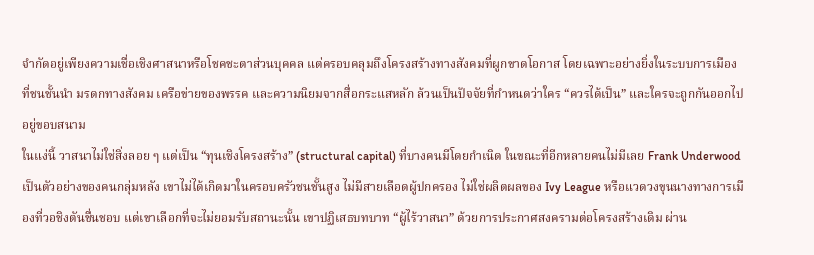จำกัดอยู่เพียงความเชื่อเชิงศาสนาหรือโชคชะตาส่วนบุคคล แต่ครอบคลุมถึงโครงสร้างทางสังคมที่ผูกขาดโอกาส โดยเฉพาะอย่างยิ่งในระบบการเมืองที่ชนชั้นนำ มรดกทางสังคม เครือข่ายของพรรค และความนิยมจากสื่อกระแสหลัก ล้วนเป็นปัจจัยที่กำหนดว่าใคร “ควรได้เป็น” และใครจะถูกกันออกไปอยู่ขอบสนาม
ในแง่นี้ วาสนาไม่ใช่สิ่งลอย ๆ แต่เป็น “ทุนเชิงโครงสร้าง” (structural capital) ที่บางคนมีโดยกำเนิด ในขณะที่อีกหลายคนไม่มีเลย Frank Underwood เป็นตัวอย่างของคนกลุ่มหลัง เขาไม่ได้เกิดมาในครอบครัวชนชั้นสูง ไม่มีสายเลือดผู้ปกครอง ไม่ใช่ผลิตผลของ Ivy League หรือแวดวงขุนนางทางการเมืองที่วอชิงตันชื่นชอบ แต่เขาเลือกที่จะไม่ยอมรับสถานะนั้น เขาปฏิเสธบทบาท “ผู้ไร้วาสนา” ด้วยการประกาศสงครามต่อโครงสร้างเดิม ผ่าน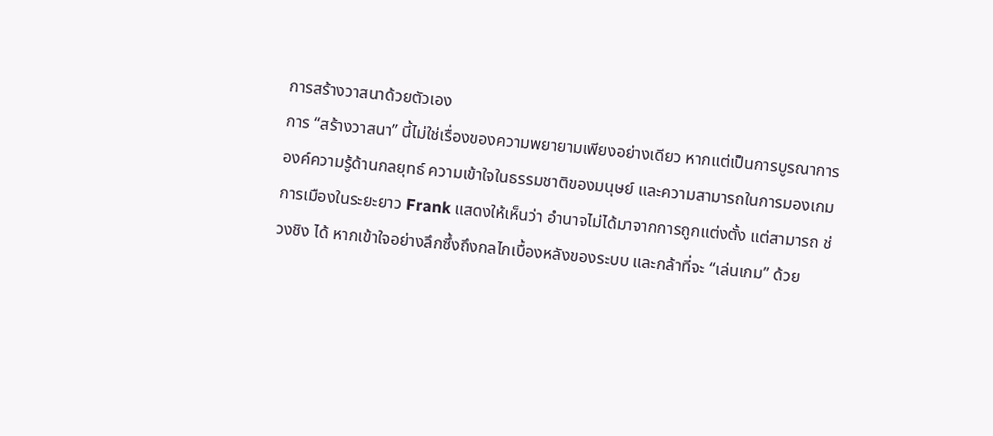การสร้างวาสนาด้วยตัวเอง
การ “สร้างวาสนา” นี้ไม่ใช่เรื่องของความพยายามเพียงอย่างเดียว หากแต่เป็นการบูรณาการองค์ความรู้ด้านกลยุทธ์ ความเข้าใจในธรรมชาติของมนุษย์ และความสามารถในการมองเกมการเมืองในระยะยาว Frank แสดงให้เห็นว่า อำนาจไม่ได้มาจากการถูกแต่งตั้ง แต่สามารถ ช่วงชิง ได้ หากเข้าใจอย่างลึกซึ้งถึงกลไกเบื้องหลังของระบบ และกล้าที่จะ “เล่นเกม” ด้วย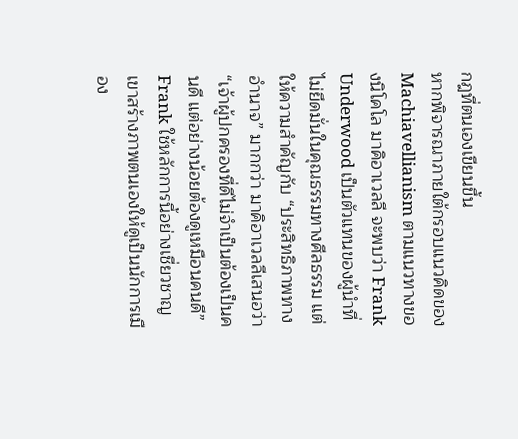กฎที่ตนเองเขียนขึ้น
หากพิจารณาภายใต้กรอบแนวคิดของ Machiavellianism ตามแนวทางของนิโคโล มาคิอาเวลลี จะพบว่า Frank Underwood เป็นตัวแทนของผู้นำที่ไม่ยึดมั่นในคุณธรรมทางศีลธรรม แต่ให้ความสำคัญกับ “ประสิทธิภาพทางอำนาจ” มากกว่า มาคิอาเวลลีเสนอว่า “เจ้าผู้ปกครองที่ดีไม่จำเป็นต้องเป็นคนดี แต่อย่างน้อยต้องดูเหมือนคนดี” Frank ใช้หลักการนี้อย่างเชี่ยวชาญ เขาสร้างภาพตนเองให้ดูเป็นนักการเมือง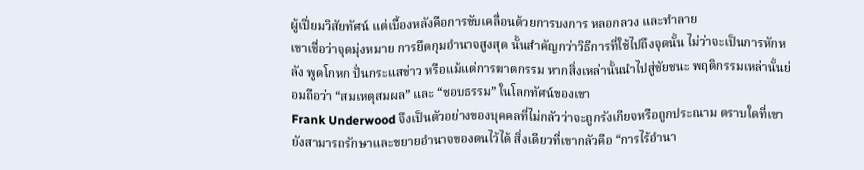ผู้เปี่ยมวิสัยทัศน์ แต่เบื้องหลังคือการขับเคลื่อนด้วยการบงการ หลอกลวง และทำลาย
เขาเชื่อว่าจุดมุ่งหมาย การยึดกุมอำนาจสูงสุด นั้นสำคัญกว่าวิธีการที่ใช้ไปถึงจุดนั้น ไม่ว่าจะเป็นการหักหลัง พูดโกหก ปั่นกระแสข่าว หรือแม้แต่การฆาตกรรม หากสิ่งเหล่านั้นนำไปสู่ชัยชนะ พฤติกรรมเหล่านั้นย่อมถือว่า “สมเหตุสมผล” และ “ชอบธรรม” ในโลกทัศน์ของเขา
Frank Underwood จึงเป็นตัวอย่างของบุคคลที่ไม่กลัวว่าจะถูกรังเกียจหรือถูกประณาม ตราบใดที่เขายังสามารถรักษาและขยายอำนาจของตนไว้ได้ สิ่งเดียวที่เขากลัวคือ “การไร้อำนา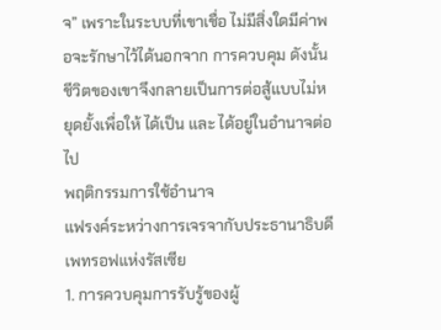จ” เพราะในระบบที่เขาเชื่อ ไม่มีสิ่งใดมีค่าพอจะรักษาไว้ได้นอกจาก การควบคุม ดังนั้น ชีวิตของเขาจึงกลายเป็นการต่อสู้แบบไม่หยุดยั้งเพื่อให้ ได้เป็น และ ได้อยู่ในอำนาจต่อไป
พฤติกรรมการใช้อำนาจ
แฟรงค์ระหว่างการเจรจากับประธานาธิบดีเพทรอฟแห่งรัสเซีย
1. การควบคุมการรับรู้ของผู้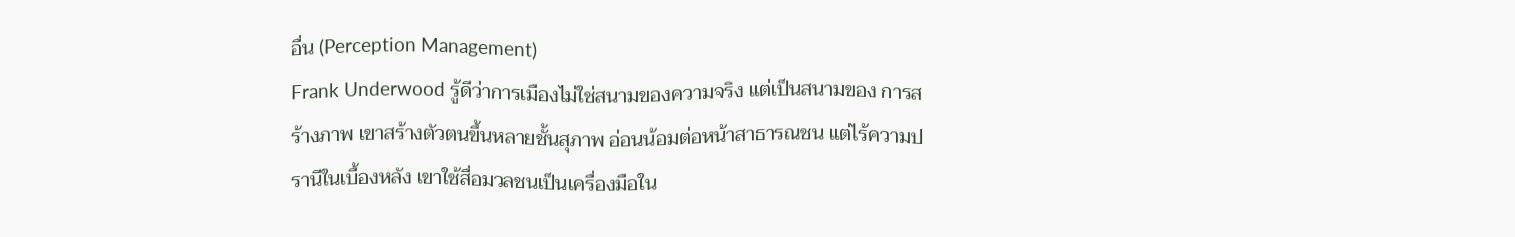อื่น (Perception Management)
Frank Underwood รู้ดีว่าการเมืองไม่ใช่สนามของความจริง แต่เป็นสนามของ การสร้างภาพ เขาสร้างตัวตนขึ้นหลายชั้นสุภาพ อ่อนน้อมต่อหน้าสาธารณชน แต่ไร้ความปรานีในเบื้องหลัง เขาใช้สื่อมวลชนเป็นเครื่องมือใน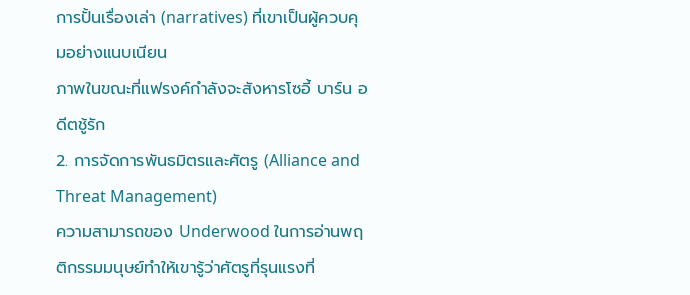การปั้นเรื่องเล่า (narratives) ที่เขาเป็นผู้ควบคุมอย่างแนบเนียน
ภาพในขณะที่แฟรงค์กำลังจะสังหารโซอี้ บาร์น อดีตชู้รัก
2. การจัดการพันธมิตรและศัตรู (Alliance and Threat Management)
ความสามารถของ Underwood ในการอ่านพฤติกรรมมนุษย์ทำให้เขารู้ว่าศัตรูที่รุนแรงที่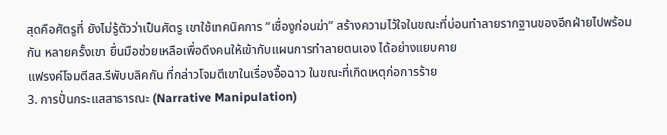สุดคือศัตรูที่ ยังไม่รู้ตัวว่าเป็นศัตรู เขาใช้เทคนิคการ “เชื่องูก่อนฆ่า” สร้างความไว้ใจในขณะที่บ่อนทำลายรากฐานของอีกฝ่ายไปพร้อมกัน หลายครั้งเขา ยื่นมือช่วยเหลือเพื่อดึงคนให้เข้ากับแผนการทำลายตนเอง ได้อย่างแยบคาย
แฟรงค์โจมตีสส.รีพับบลิคกัน ที่กล่าวโจมตีเขาในเรื่องอื้อฉาว ในขณะที่เกิดเหตุก่อการร้าย
3. การปั่นกระแสสาธารณะ (Narrative Manipulation)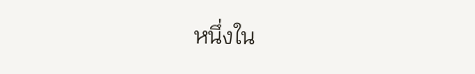หนึ่งใน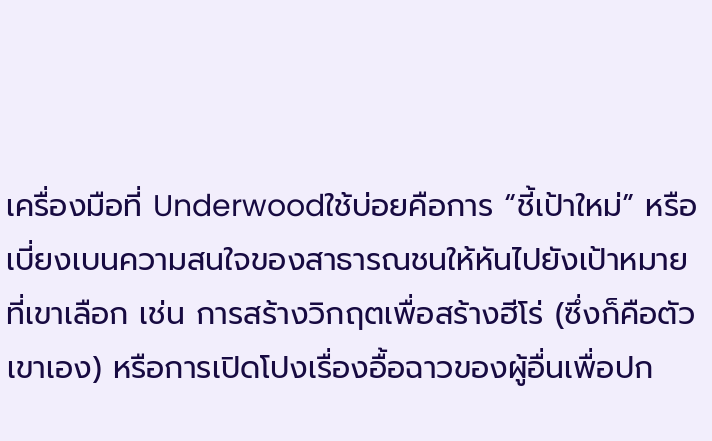เครื่องมือที่ Underwoodใช้บ่อยคือการ “ชี้เป้าใหม่” หรือเบี่ยงเบนความสนใจของสาธารณชนให้หันไปยังเป้าหมายที่เขาเลือก เช่น การสร้างวิกฤตเพื่อสร้างฮีโร่ (ซึ่งก็คือตัวเขาเอง) หรือการเปิดโปงเรื่องอื้อฉาวของผู้อื่นเพื่อปก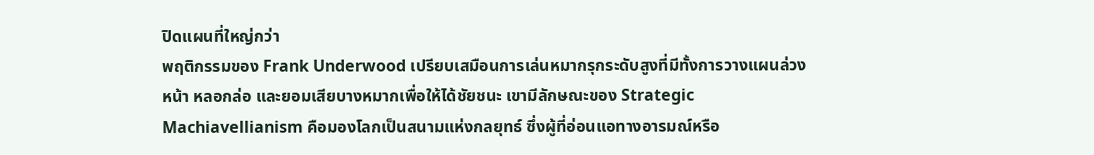ปิดแผนที่ใหญ่กว่า
พฤติกรรมของ Frank Underwood เปรียบเสมือนการเล่นหมากรุกระดับสูงที่มีทั้งการวางแผนล่วงหน้า หลอกล่อ และยอมเสียบางหมากเพื่อให้ได้ชัยชนะ เขามีลักษณะของ Strategic Machiavellianism คือมองโลกเป็นสนามแห่งกลยุทธ์ ซึ่งผู้ที่อ่อนแอทางอารมณ์หรือ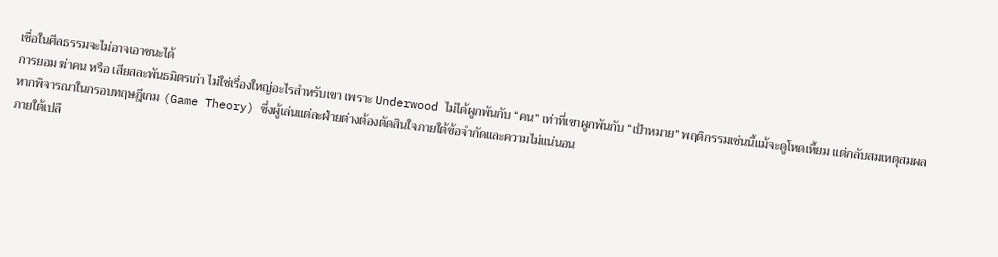เชื่อในศีลธรรมจะไม่อาจเอาชนะได้
การยอม ฆ่าคน หรือ เสียสละพันธมิตรเก่า ไม่ใช่เรื่องใหญ่อะไรสำหรับเขา เพราะ Underwood ไม่ได้ผูกพันกับ “คน” เท่าที่เขาผูกพันกับ “เป้าหมาย” พฤติกรรมเช่นนี้แม้จะดูโหดเหี้ยม แต่กลับสมเหตุสมผลหากพิจารณาในกรอบทฤษฎีเกม (Game Theory) ซึ่งผู้เล่นแต่ละฝ่ายต่างต้องตัดสินใจภายใต้ข้อจำกัดและความไม่แน่นอน
ภายใต้เปลื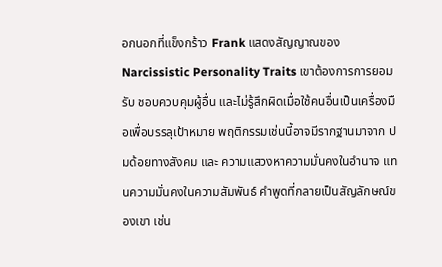อกนอกที่แข็งกร้าว Frank แสดงสัญญาณของ Narcissistic Personality Traits เขาต้องการการยอมรับ ชอบควบคุมผู้อื่น และไม่รู้สึกผิดเมื่อใช้คนอื่นเป็นเครื่องมือเพื่อบรรลุเป้าหมาย พฤติกรรมเช่นนี้อาจมีรากฐานมาจาก ปมด้อยทางสังคม และ ความแสวงหาความมั่นคงในอำนาจ แทนความมั่นคงในความสัมพันธ์ คำพูดที่กลายเป็นสัญลักษณ์ของเขา เช่น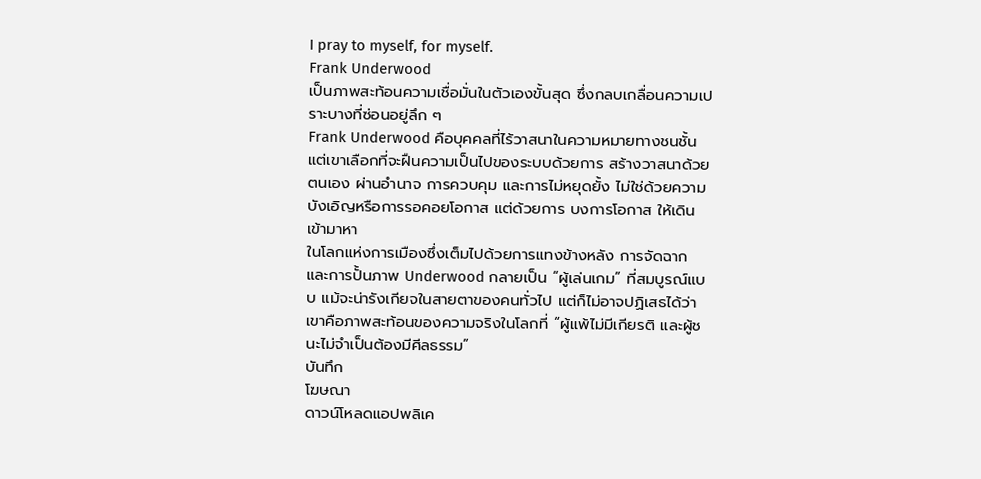I pray to myself, for myself.
Frank Underwood
เป็นภาพสะท้อนความเชื่อมั่นในตัวเองขั้นสุด ซึ่งกลบเกลื่อนความเปราะบางที่ซ่อนอยู่ลึก ๆ
Frank Underwood คือบุคคลที่ไร้วาสนาในความหมายทางชนชั้น แต่เขาเลือกที่จะฝืนความเป็นไปของระบบด้วยการ สร้างวาสนาด้วยตนเอง ผ่านอำนาจ การควบคุม และการไม่หยุดยั้ง ไม่ใช่ด้วยความบังเอิญหรือการรอคอยโอกาส แต่ด้วยการ บงการโอกาส ให้เดินเข้ามาหา
ในโลกแห่งการเมืองซึ่งเต็มไปด้วยการแทงข้างหลัง การจัดฉาก และการปั้นภาพ Underwood กลายเป็น “ผู้เล่นเกม” ที่สมบูรณ์แบบ แม้จะน่ารังเกียจในสายตาของคนทั่วไป แต่ก็ไม่อาจปฏิเสธได้ว่าเขาคือภาพสะท้อนของความจริงในโลกที่ “ผู้แพ้ไม่มีเกียรติ และผู้ชนะไม่จำเป็นต้องมีศีลธรรม”
บันทึก
โฆษณา
ดาวน์โหลดแอปพลิเค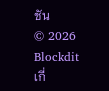ชัน
© 2026 Blockdit
เกี่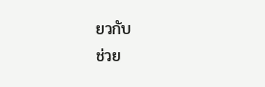ยวกับ
ช่วย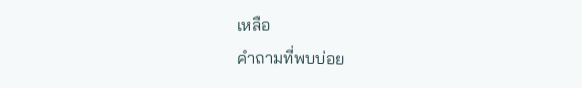เหลือ
คำถามที่พบบ่อย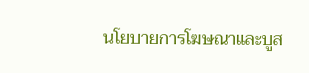นโยบายการโฆษณาและบูส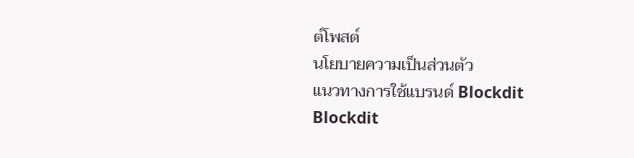ต์โพสต์
นโยบายความเป็นส่วนตัว
แนวทางการใช้แบรนด์ Blockdit
Blockdit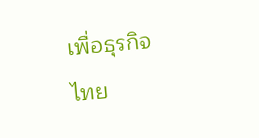เพื่อธุรกิจ
ไทย